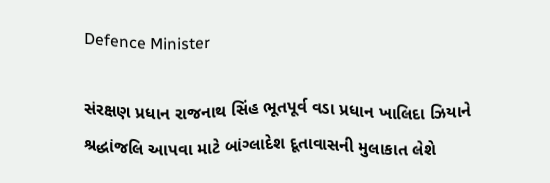Defence Minister

સંરક્ષણ પ્રધાન રાજનાથ સિંહ ભૂતપૂર્વ વડા પ્રધાન ખાલિદા ઝિયાને શ્રદ્ધાંજલિ આપવા માટે બાંગ્લાદેશ દૂતાવાસની મુલાકાત લેશે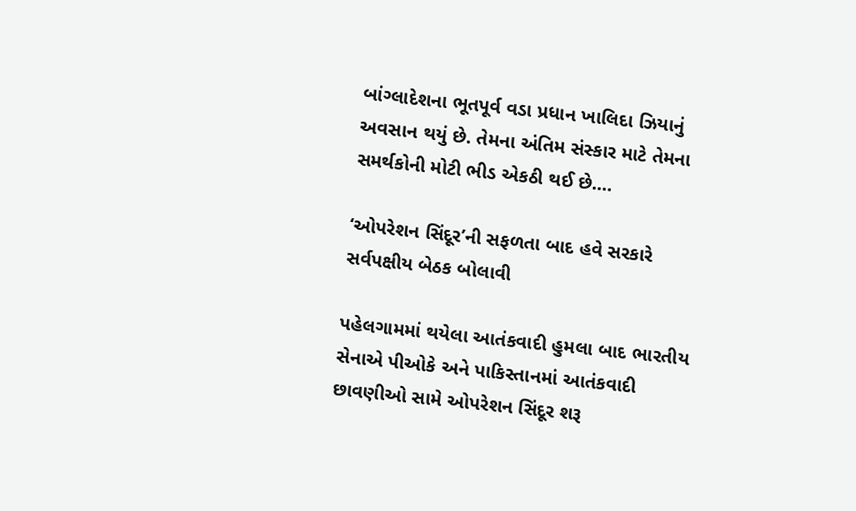બાંગ્લાદેશના ભૂતપૂર્વ વડા પ્રધાન ખાલિદા ઝિયાનું અવસાન થયું છે. તેમના અંતિમ સંસ્કાર માટે તેમના સમર્થકોની મોટી ભીડ એકઠી થઈ છે.…

‘ઓપરેશન સિંદૂર’ની સફળતા બાદ હવે સરકારે સર્વપક્ષીય બેઠક બોલાવી

પહેલગામમાં થયેલા આતંકવાદી હુમલા બાદ ભારતીય સેનાએ પીઓકે અને પાકિસ્તાનમાં આતંકવાદી છાવણીઓ સામે ઓપરેશન સિંદૂર શરૂ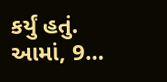કર્યું હતું. આમાં, 9…